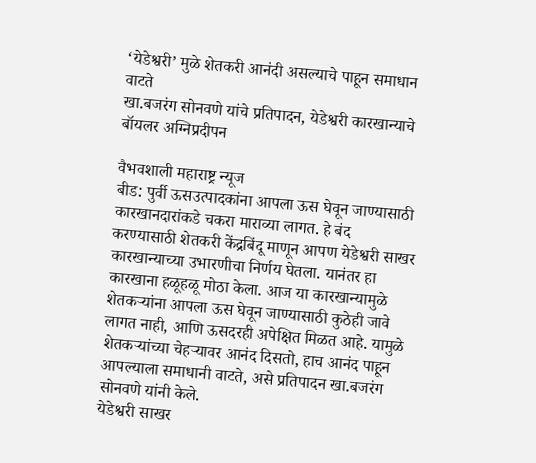‘येडेश्वरी’ मुळे शेतकरी आनंदी असल्याचे पाहून समाधान वाटते
खा.बजरंग सोनवणे यांचे प्रतिपादन, येडेश्वरी कारखान्याचे बॉयलर अग्निप्रदीपन

वैभवशाली महाराष्ट्र न्यूज
बीड: पुर्वी ऊसउत्पादकांना आपला ऊस घेवून जाण्यासाठी कारखानदारांकडे चकरा माराव्या लागत. हे बंद करण्यासाठी शेतकरी केंद्रबिंदू माणून आपण येडेश्वरी साखर कारखान्याच्या उभारणीचा निर्णय घेतला. यानंतर हा कारखाना हळूहळू मोठा केला. आज या कारखान्यामुळे शेतकऱ्यांना आपला ऊस घेवून जाण्यासाठी कुठेही जावे लागत नाही, आणि ऊसदरही अपेक्षित मिळत आहे. यामुळे शेतकऱ्यांच्या चेहऱ्यावर आनंद दिसतो, हाच आनंद पाहून आपल्याला समाधानी वाटते, असे प्रतिपादन खा.बजरंग सोनवणे यांनी केले.
येडेश्वरी साखर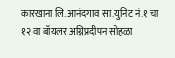कारखाना लि.आनंदगाव सा.युनिट नं.१ चा १२ वा बॉयलर अग्निप्रदीपन सोहळा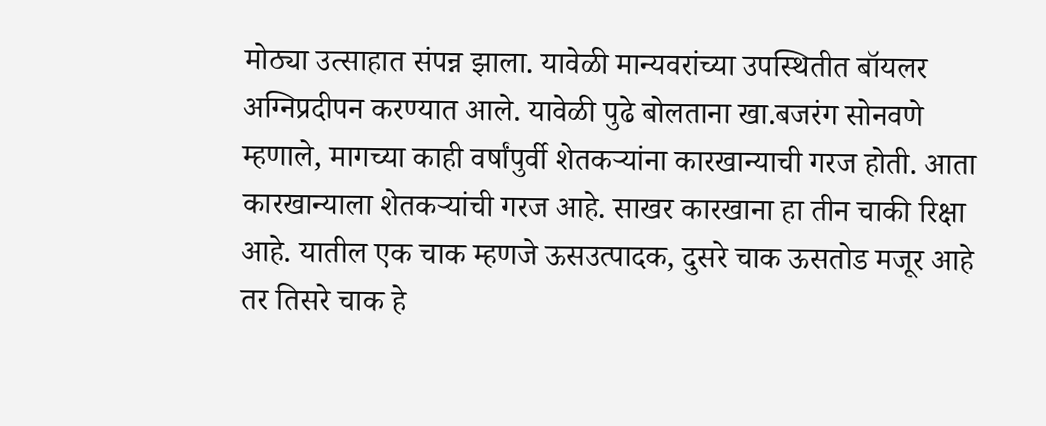मोठ्या उत्साहात संपन्न झाला. यावेळी मान्यवरांच्या उपस्थितीत बॉयलर अग्निप्रदीपन करण्यात आले. यावेळी पुढे बोलताना खा.बजरंग सोनवणे म्हणाले, मागच्या काही वर्षांपुर्वी शेतकऱ्यांना कारखान्याची गरज होती. आता कारखान्याला शेतकऱ्यांची गरज आहे. साखर कारखाना हा तीन चाकी रिक्षा आहे. यातील एक चाक म्हणजे ऊसउत्पादक, दुसरे चाक ऊसतोड मजूर आहे तर तिसरे चाक हे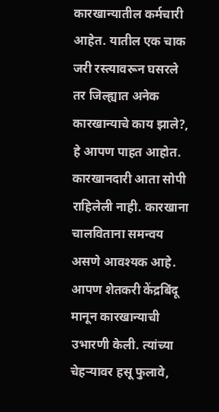कारखान्यातील कर्मचारी आहेत. यातील एक चाक जरी रस्त्यावरून घसरले तर जिल्ह्यात अनेक कारखान्याचे काय झाले?, हे आपण पाहत आहोत. कारखानदारी आता सोपी राहिलेली नाही. कारखाना चालविताना समन्वय असणे आवश्यक आहे. आपण शेतकरी केंद्रबिंदू मानून कारखान्याची उभारणी केली. त्यांच्या चेहऱ्यावर हसू फुलावे,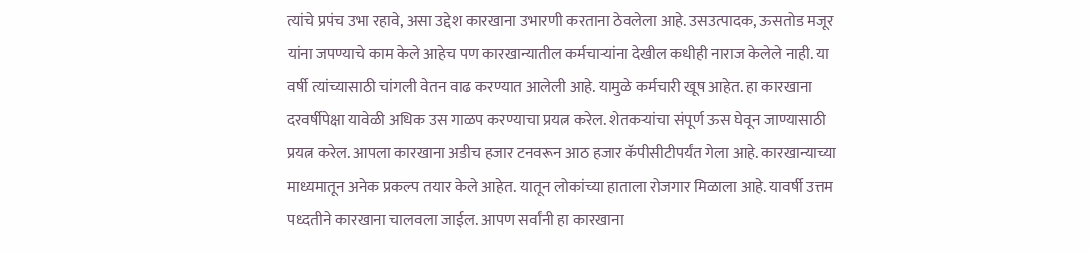त्यांचे प्रपंच उभा रहावे, असा उद्देश कारखाना उभारणी करताना ठेवलेला आहे. उसउत्पादक, ऊसतोड मजूर यांना जपण्याचे काम केले आहेच पण कारखान्यातील कर्मचाऱ्यांना देखील कधीही नाराज केलेले नाही. या वर्षी त्यांच्यासाठी चांगली वेतन वाढ करण्यात आलेली आहे. यामुळे कर्मचारी खूष आहेत. हा कारखाना दरवर्षीपेक्षा यावेळी अधिक उस गाळप करण्याचा प्रयत्न करेल. शेतकऱ्यांचा संपूर्ण ऊस घेवून जाण्यासाठी प्रयत्न करेल. आपला कारखाना अडीच हजार टनवरून आठ हजार कॅपीसीटीपर्यंत गेला आहे. कारखान्याच्या माध्यमातून अनेक प्रकल्प तयार केले आहेत. यातून लोकांच्या हाताला रोजगार मिळाला आहे. यावर्षी उत्तम पध्दतीने कारखाना चालवला जाईल. आपण सर्वांनी हा कारखाना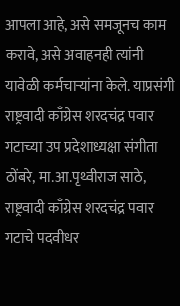आपला आहे, असे समजूनच काम करावे, असे अवाहनही त्यांनी यावेळी कर्मचाऱ्यांना केले. याप्रसंगी राष्ट्रवादी काँग्रेस शरदचंद्र पवार गटाच्या उप प्रदेशाध्यक्षा संगीता ठोंबरे, मा.आ.पृथ्वीराज साठे, राष्ट्रवादी काँग्रेस शरदचंद्र पवार गटाचे पदवीधर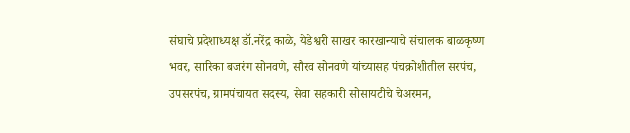संघाचे प्रदेशाध्यक्ष डॉ.नरेंद्र काळे, येडेश्वरी साखर कारखान्याचे संचालक बाळकृष्ण भवर, सारिका बजरंग सोनवणे, सौरव सोनवणे यांच्यासह पंचक्रोशीतील सरपंच, उपसरपंच, ग्रामपंचायत सदस्य, सेवा सहकारी सोसायटीचे चेअरमन,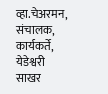व्हा.चेअरमन, संचालक, कार्यकर्ते, येडेश्वरी साखर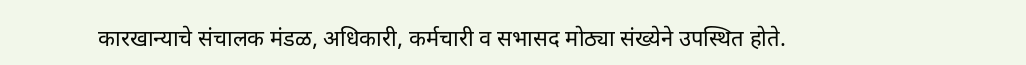कारखान्याचे संचालक मंडळ, अधिकारी, कर्मचारी व सभासद मोठ्या संख्येने उपस्थित होते.